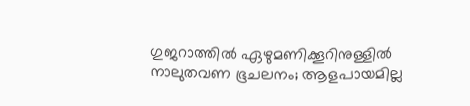ഗുജറാത്തില്‍ ഏഴുമണിക്കൂറിനുള്ളില്‍ നാലുതവണ ഭൂചലനം; ആളപായമില്ല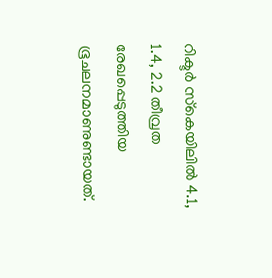റിക്ടര്‍ സ്‌കെയിലില്‍ 4.1, 1.4, 2.2 തീവ്രത രേഖപ്പെടുത്തിയ ഭൂചലനമാണുണ്ടായത്.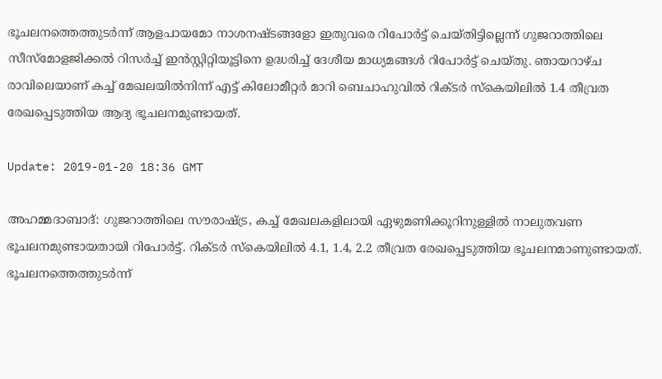ഭൂചലനത്തെത്തുടര്‍ന്ന് ആളപായമോ നാശനഷ്ടങ്ങളോ ഇതുവരെ റിപോര്‍ട്ട് ചെയ്തിട്ടില്ലെന്ന് ഗുജറാത്തിലെ സീസ്‌മോളജിക്കല്‍ റിസര്‍ച്ച് ഇന്‍സ്റ്റിറ്റിയൂട്ടിനെ ഉദ്ധരിച്ച് ദേശീയ മാധ്യമങ്ങള്‍ റിപോര്‍ട്ട് ചെയ്തു. ഞായറാഴ്ച രാവിലെയാണ് കച്ച് മേഖലയില്‍നിന്ന് എട്ട് കിലോമീറ്റര്‍ മാറി ബെചാഹുവില്‍ റിക്ടര്‍ സ്‌കെയിലില്‍ 1.4 തീവ്രത രേഖപ്പെടുത്തിയ ആദ്യ ഭൂചലനമുണ്ടായത്.

Update: 2019-01-20 18:36 GMT

അഹമ്മദാബാദ്: ഗുജറാത്തിലെ സൗരാഷ്ട്ര, കച്ച് മേഖലകളിലായി ഏഴുമണിക്കൂറിനുള്ളില്‍ നാലുതവണ ഭൂചലനമുണ്ടായതായി റിപോര്‍ട്ട്. റിക്ടര്‍ സ്‌കെയിലില്‍ 4.1, 1.4, 2.2 തീവ്രത രേഖപ്പെടുത്തിയ ഭൂചലനമാണുണ്ടായത്. ഭൂചലനത്തെത്തുടര്‍ന്ന്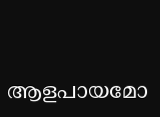ആളപായമോ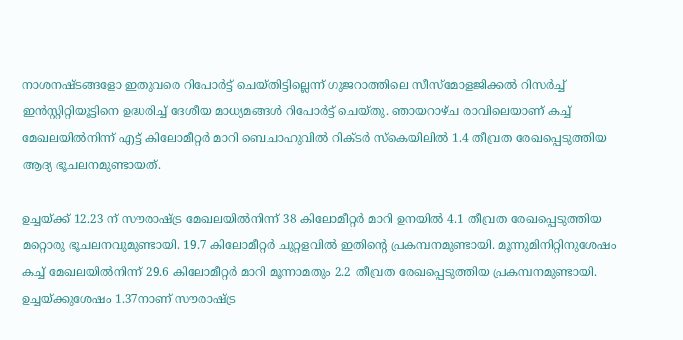നാശനഷ്ടങ്ങളോ ഇതുവരെ റിപോര്‍ട്ട് ചെയ്തിട്ടില്ലെന്ന് ഗുജറാത്തിലെ സീസ്‌മോളജിക്കല്‍ റിസര്‍ച്ച് ഇന്‍സ്റ്റിറ്റിയൂട്ടിനെ ഉദ്ധരിച്ച് ദേശീയ മാധ്യമങ്ങള്‍ റിപോര്‍ട്ട് ചെയ്തു. ഞായറാഴ്ച രാവിലെയാണ് കച്ച് മേഖലയില്‍നിന്ന് എട്ട് കിലോമീറ്റര്‍ മാറി ബെചാഹുവില്‍ റിക്ടര്‍ സ്‌കെയിലില്‍ 1.4 തീവ്രത രേഖപ്പെടുത്തിയ ആദ്യ ഭൂചലനമുണ്ടായത്.

ഉച്ചയ്ക്ക് 12.23 ന് സൗരാഷ്ട്ര മേഖലയില്‍നിന്ന് 38 കിലോമീറ്റര്‍ മാറി ഉനയില്‍ 4.1 തീവ്രത രേഖപ്പെടുത്തിയ മറ്റൊരു ഭൂചലനവുമുണ്ടായി. 19.7 കിലോമീറ്റര്‍ ചുറ്റളവില്‍ ഇതിന്റെ പ്രകമ്പനമുണ്ടായി. മൂന്നുമിനിറ്റിനുശേഷം കച്ച് മേഖലയില്‍നിന്ന് 29.6 കിലോമീറ്റര്‍ മാറി മൂന്നാമതും 2.2 തീവ്രത രേഖപ്പെടുത്തിയ പ്രകമ്പനമുണ്ടായി. ഉച്ചയ്ക്കുശേഷം 1.37നാണ് സൗരാഷ്ട്ര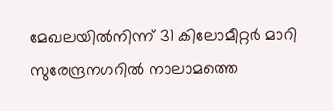മേഖലയില്‍നിന്ന് 31 കിലോമീറ്റര്‍ മാറി സുരേന്ദ്രനഗറില്‍ നാലാമത്തെ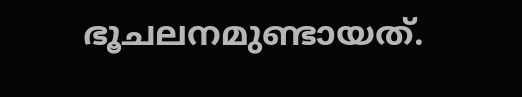ഭൂചലനമുണ്ടായത്.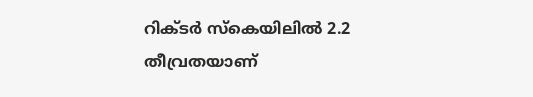റിക്ടര്‍ സ്‌കെയിലില്‍ 2.2 തീവ്രതയാണ്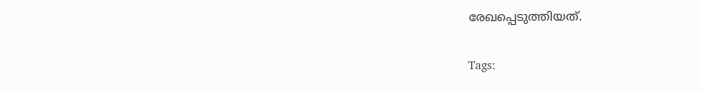രേഖപ്പെടുത്തിയത്.

Tags: